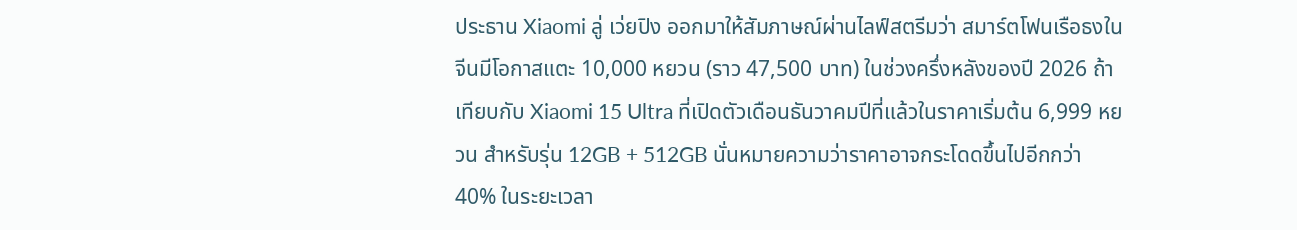ประธาน Xiaomi ลู่ เว่ยปิง ออกมาให้สัมภาษณ์ผ่านไลฟ์สตรีมว่า สมาร์ตโฟนเรือธงในจีนมีโอกาสแตะ 10,000 หยวน (ราว 47,500 บาท) ในช่วงครึ่งหลังของปี 2026 ถ้าเทียบกับ Xiaomi 15 Ultra ที่เปิดตัวเดือนธันวาคมปีที่แล้วในราคาเริ่มต้น 6,999 หยวน สำหรับรุ่น 12GB + 512GB นั่นหมายความว่าราคาอาจกระโดดขึ้นไปอีกกว่า 40% ในระยะเวลา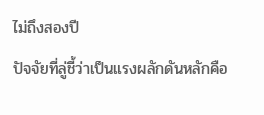ไม่ถึงสองปี
ปัจจัยที่ลู่ชี้ว่าเป็นแรงผลักดันหลักคือ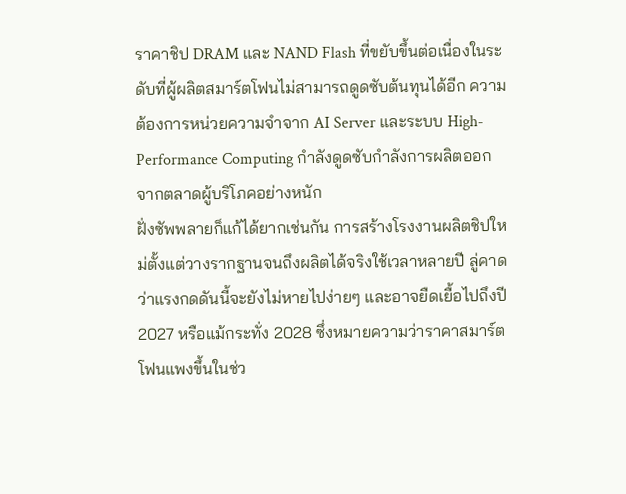ราคาชิป DRAM และ NAND Flash ที่ขยับขึ้นต่อเนื่องในระดับที่ผู้ผลิตสมาร์ตโฟนไม่สามารถดูดซับต้นทุนได้อีก ความต้องการหน่วยความจำจาก AI Server และระบบ High-Performance Computing กำลังดูดซับกำลังการผลิตออกจากตลาดผู้บริโภคอย่างหนัก
ฝั่งซัพพลายก็แก้ได้ยากเช่นกัน การสร้างโรงงานผลิตชิปใหม่ตั้งแต่วางรากฐานจนถึงผลิตได้จริงใช้เวลาหลายปี ลู่คาดว่าแรงกดดันนี้จะยังไม่หายไปง่ายๆ และอาจยืดเยื้อไปถึงปี 2027 หรือแม้กระทั่ง 2028 ซึ่งหมายความว่าราคาสมาร์ตโฟนแพงขึ้นในช่ว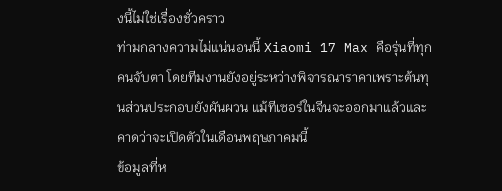งนี้ไม่ใช่เรื่องชั่วคราว
ท่ามกลางความไม่แน่นอนนี้ Xiaomi 17 Max คือรุ่นที่ทุกคนจับตา โดยทีมงานยังอยู่ระหว่างพิจารณาราคาเพราะต้นทุนส่วนประกอบยังผันผวน แม้ทีเซอร์ในจีนจะออกมาแล้วและคาดว่าจะเปิดตัวในเดือนพฤษภาคมนี้
ข้อมูลที่ห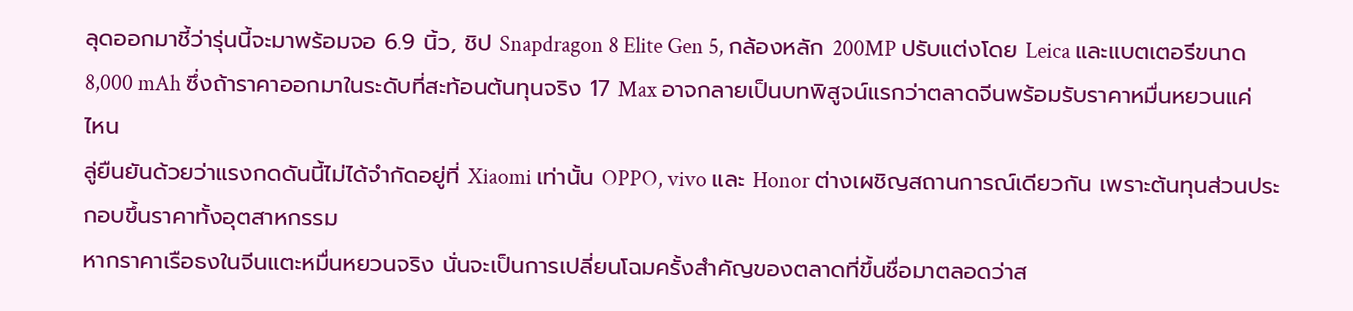ลุดออกมาชี้ว่ารุ่นนี้จะมาพร้อมจอ 6.9 นิ้ว, ชิป Snapdragon 8 Elite Gen 5, กล้องหลัก 200MP ปรับแต่งโดย Leica และแบตเตอรีขนาด 8,000 mAh ซึ่งถ้าราคาออกมาในระดับที่สะท้อนต้นทุนจริง 17 Max อาจกลายเป็นบทพิสูจน์แรกว่าตลาดจีนพร้อมรับราคาหมื่นหยวนแค่ไหน
ลู่ยืนยันด้วยว่าแรงกดดันนี้ไม่ได้จำกัดอยู่ที่ Xiaomi เท่านั้น OPPO, vivo และ Honor ต่างเผชิญสถานการณ์เดียวกัน เพราะต้นทุนส่วนประกอบขึ้นราคาทั้งอุตสาหกรรม
หากราคาเรือธงในจีนแตะหมื่นหยวนจริง นั่นจะเป็นการเปลี่ยนโฉมครั้งสำคัญของตลาดที่ขึ้นชื่อมาตลอดว่าส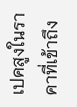เปคสูงในราคาที่เข้าถึง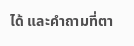ได้ และคำถามที่ตา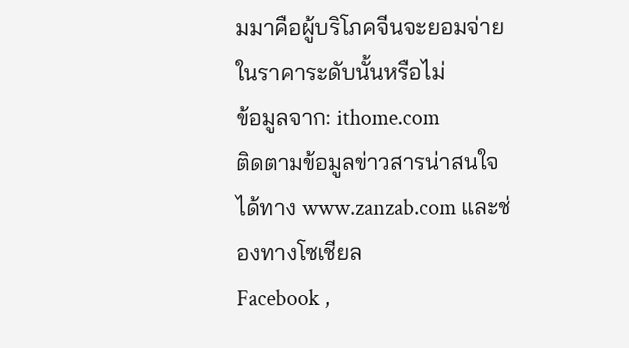มมาคือผู้บริโภคจีนจะยอมจ่ายในราคาระดับนั้นหรือไม่
ข้อมูลจาก: ithome.com
ติดตามข้อมูลข่าวสารน่าสนใจได้ทาง www.zanzab.com และช่องทางโซเชียล
Facebook ,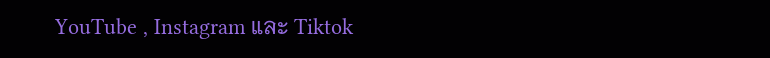YouTube , Instagram และ Tiktok